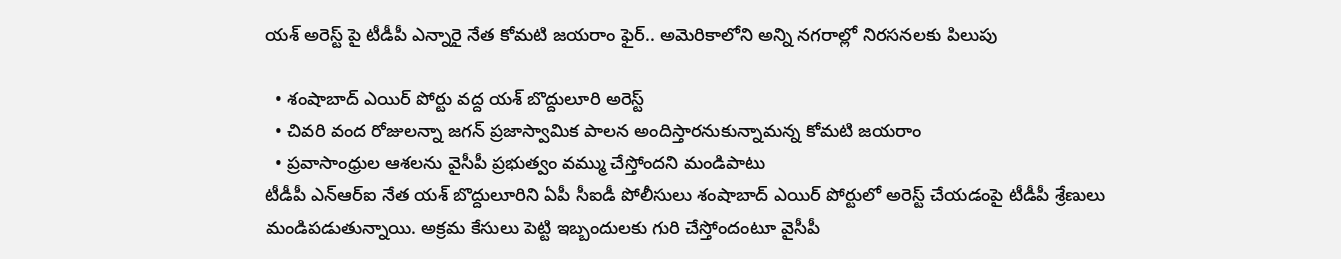యశ్ అరెస్ట్ పై టీడీపీ ఎన్నారై నేత కోమటి జయరాం ఫైర్.. అమెరికాలోని అన్ని నగరాల్లో నిరసనలకు పిలుపు

  • శంషాబాద్ ఎయిర్ పోర్టు వద్ద యశ్ బొద్దులూరి అరెస్ట్
  • చివరి వంద రోజులన్నా జగన్ ప్రజాస్వామిక పాలన అందిస్తారనుకున్నామన్న కోమటి జయరాం
  • ప్రవాసాంధ్రుల ఆశలను వైసీపీ ప్రభుత్వం వమ్ము చేస్తోందని మండిపాటు
టీడీపీ ఎన్ఆర్ఐ నేత యశ్ బొద్దులూరిని ఏపీ సీఐడీ పోలీసులు శంషాబాద్ ఎయిర్ పోర్టులో అరెస్ట్ చేయడంపై టీడీపీ శ్రేణులు మండిపడుతున్నాయి. అక్రమ కేసులు పెట్టి ఇబ్బందులకు గురి చేస్తోందంటూ వైసీపీ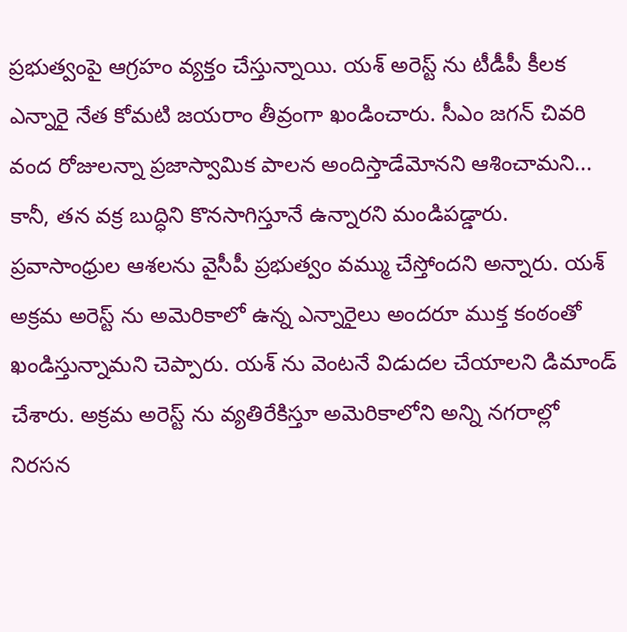ప్రభుత్వంపై ఆగ్రహం వ్యక్తం చేస్తున్నాయి. యశ్ అరెస్ట్ ను టీడీపీ కీలక ఎన్నారై నేత కోమటి జయరాం తీవ్రంగా ఖండించారు. సీఎం జగన్ చివరి వంద రోజులన్నా ప్రజాస్వామిక పాలన అందిస్తాడేమోనని ఆశించామని... కానీ, తన వక్ర బుద్ధిని కొనసాగిస్తూనే ఉన్నారని మండిపడ్డారు. ప్రవాసాంధ్రుల ఆశలను వైసీపీ ప్రభుత్వం వమ్ము చేస్తోందని అన్నారు. యశ్ అక్రమ అరెస్ట్ ను అమెరికాలో ఉన్న ఎన్నారైలు అందరూ ముక్త కంఠంతో ఖండిస్తున్నామని చెప్పారు. యశ్ ను వెంటనే విడుదల చేయాలని డిమాండ్ చేశారు. అక్రమ అరెస్ట్ ను వ్యతిరేకిస్తూ అమెరికాలోని అన్ని నగరాల్లో నిరసన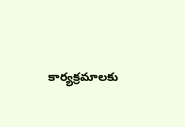కార్యక్రమాలకు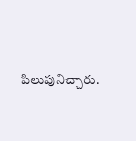పిలుపునిచ్చారు.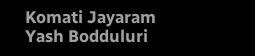Komati Jayaram
Yash Bodduluri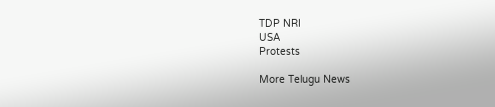TDP NRI
USA
Protests

More Telugu News